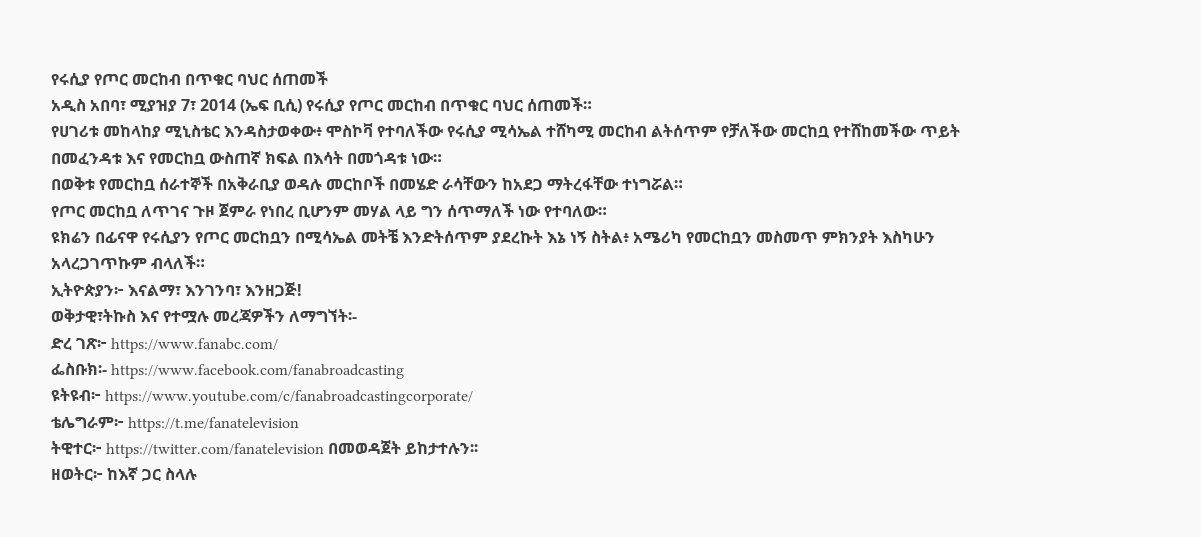የሩሲያ የጦር መርከብ በጥቁር ባህር ሰጠመች
አዲስ አበባ፣ ሚያዝያ 7፣ 2014 (ኤፍ ቢሲ) የሩሲያ የጦር መርከብ በጥቁር ባህር ሰጠመች።
የሀገሪቱ መከላከያ ሚኒስቴር እንዳስታወቀው፥ ሞስኮቫ የተባለችው የሩሲያ ሚሳኤል ተሸካሚ መርከብ ልትሰጥም የቻለችው መርከቧ የተሸከመችው ጥይት በመፈንዳቱ እና የመርከቧ ውስጠኛ ክፍል በእሳት በመጎዳቱ ነው።
በወቅቱ የመርከቧ ሰራተኞች በአቅራቢያ ወዳሉ መርከቦች በመሄድ ራሳቸውን ከአደጋ ማትረፋቸው ተነግሯል።
የጦር መርከቧ ለጥገና ጉዞ ጀምራ የነበረ ቢሆንም መሃል ላይ ግን ሰጥማለች ነው የተባለው።
ዩክሬን በፊናዋ የሩሲያን የጦር መርከቧን በሚሳኤል መትቼ እንድትሰጥም ያደረኩት እኔ ነኝ ስትል፥ አሜሪካ የመርከቧን መስመጥ ምክንያት እስካሁን አላረጋገጥኩም ብላለች።
ኢትዮጵያን፦ እናልማ፣ እንገንባ፣ እንዘጋጅ!
ወቅታዊ፣ትኩስ እና የተሟሉ መረጃዎችን ለማግኘት፡-
ድረ ገጽ፦ https://www.fanabc.com/
ፌስቡክ፡- https://www.facebook.com/fanabroadcasting
ዩትዩብ፦ https://www.youtube.com/c/fanabroadcastingcorporate/
ቴሌግራም፦ https://t.me/fanatelevision
ትዊተር፦ https://twitter.com/fanatelevision በመወዳጀት ይከታተሉን፡፡
ዘወትር፦ ከእኛ ጋር ስላሉ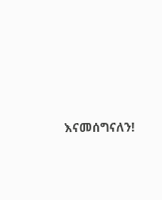እናመሰግናለን!